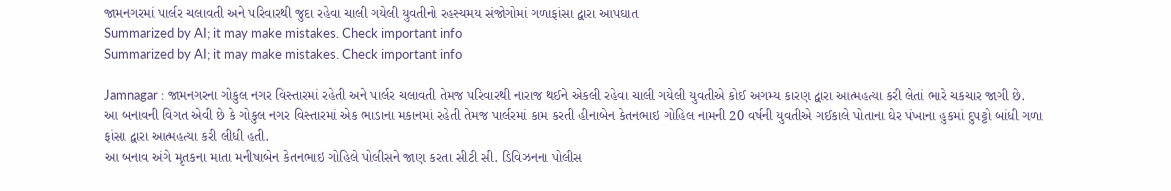જામનગરમાં પાર્લર ચલાવતી અને પરિવારથી જુદા રહેવા ચાલી ગયેલી યુવતીનો રહસ્યમય સંજોગોમાં ગળાફાંસા દ્વારા આપઘાત
Summarized by AI; it may make mistakes. Check important info
Summarized by AI; it may make mistakes. Check important info

Jamnagar : જામનગરના ગોકુલ નગર વિસ્તારમાં રહેતી અને પાર્લર ચલાવતી તેમજ પરિવારથી નારાજ થઈને એકલી રહેવા ચાલી ગયેલી યુવતીએ કોઈ અગમ્ય કારણ દ્વારા આત્મહત્યા કરી લેતાં ભારે ચકચાર જાગી છે.
આ બનાવની વિગત એવી છે કે ગોકુલ નગર વિસ્તારમાં એક ભાડાના મકાનમાં રહેતી તેમજ પાર્લરમાં કામ કરતી હીનાબેન કેતનભાઇ ગોહિલ નામની 20 વર્ષની યુવતીએ ગઈકાલે પોતાના ઘેર પંખાના હુકમાં દુપટ્ટો બાંધી ગળા ફાંસા દ્વારા આત્મહત્યા કરી લીધી હતી.
આ બનાવ અંગે મૃતકના માતા મનીષાબેન કેતનભાઇ ગોહિલે પોલીસને જાણ કરતા સીટી સી. ડિવિઝનના પોલીસ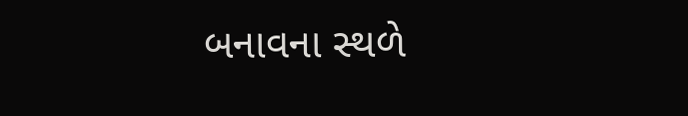બનાવના સ્થળે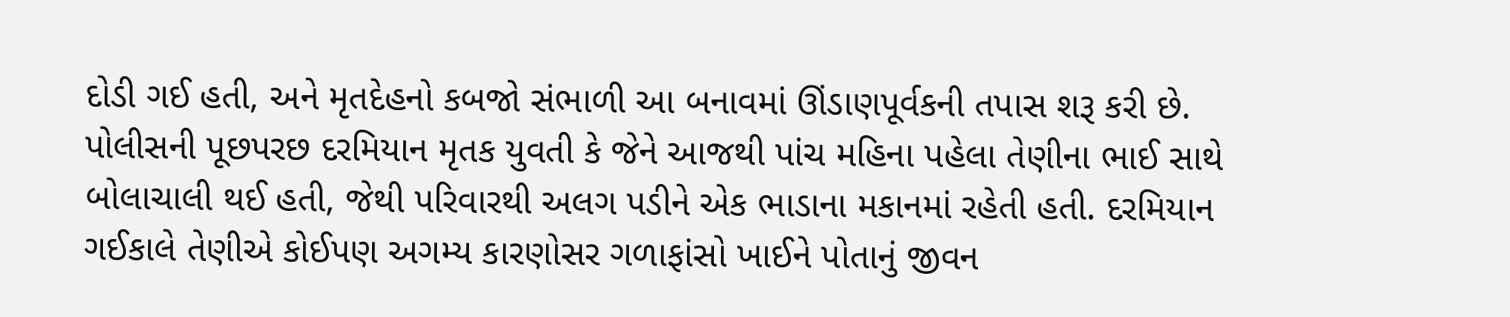દોડી ગઈ હતી, અને મૃતદેહનો કબજો સંભાળી આ બનાવમાં ઊંડાણપૂર્વકની તપાસ શરૂ કરી છે. પોલીસની પૂછપરછ દરમિયાન મૃતક યુવતી કે જેને આજથી પાંચ મહિના પહેલા તેણીના ભાઈ સાથે બોલાચાલી થઈ હતી, જેથી પરિવારથી અલગ પડીને એક ભાડાના મકાનમાં રહેતી હતી. દરમિયાન ગઈકાલે તેણીએ કોઈપણ અગમ્ય કારણોસર ગળાફાંસો ખાઈને પોતાનું જીવન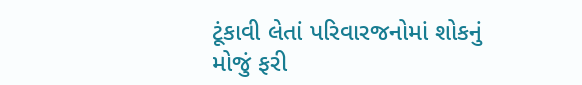ટૂંકાવી લેતાં પરિવારજનોમાં શોકનું મોજું ફરી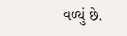વળ્યું છે.